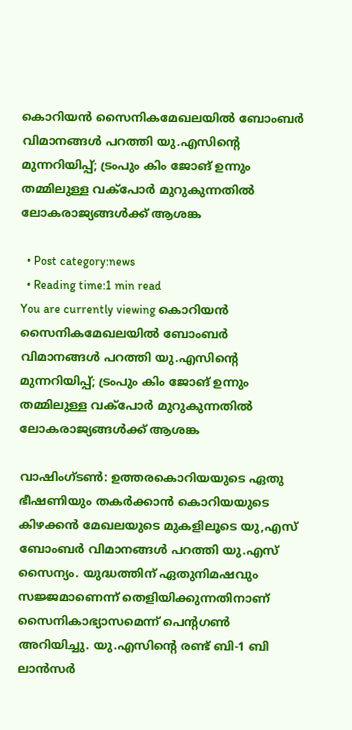കൊറിയന്‍ സൈനികമേഖലയില്‍ ബോംബര്‍ വിമാനങ്ങള്‍ പറത്തി യു.എസിന്റെ മുന്നറിയിപ്പ്; ട്രംപും കിം ജോങ് ഉന്നും തമ്മിലുള്ള വക്‌പോര്‍ മുറുകുന്നതില്‍ ലോകരാജ്യങ്ങള്‍ക്ക് ആശങ്ക

  • Post category:news
  • Reading time:1 min read
You are currently viewing കൊറിയന്‍ സൈനികമേഖലയില്‍ ബോംബര്‍ വിമാനങ്ങള്‍ പറത്തി യു.എസിന്റെ മുന്നറിയിപ്പ്; ട്രംപും കിം ജോങ് ഉന്നും തമ്മിലുള്ള വക്‌പോര്‍ മുറുകുന്നതില്‍ ലോകരാജ്യങ്ങള്‍ക്ക് ആശങ്ക

വാഷിംഗ്ടണ്‍: ഉത്തരകൊറിയയുടെ ഏതു ഭീഷണിയും തകര്‍ക്കാന്‍ കൊറിയയുടെ കിഴക്കന്‍ മേഖലയുടെ മുകളിലൂടെ യു,എസ് ബോംബര്‍ വിമാനങ്ങള്‍ പറത്തി യു.എസ് സൈന്യം. യുദ്ധത്തിന് ഏതുനിമഷവും സജ്ജമാണെന്ന് തെളിയിക്കുന്നതിനാണ് സൈനികാഭ്യാസമെന്ന് പെന്റഗണ്‍ അറിയിച്ചു. യു.എസിന്റെ രണ്ട് ബി-1 ബി ലാന്‍സര്‍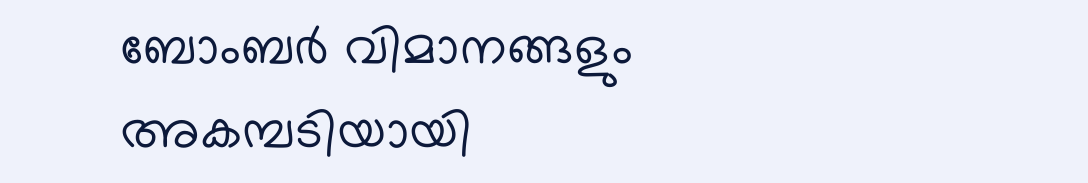ബോംബര്‍ വിമാനങ്ങളും അകമ്പടിയായി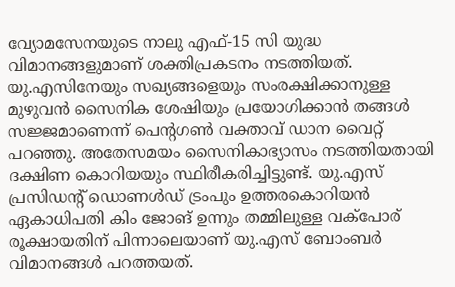വ്യോമസേനയുടെ നാലു എഫ്-15 സി യുദ്ധ വിമാനങ്ങളുമാണ് ശക്തിപ്രകടനം നടത്തിയത്. യു.എസിനേയും സഖ്യങ്ങളെയും സംരക്ഷിക്കാനുള്ള മുഴുവന്‍ സൈനിക ശേഷിയും പ്രയോഗിക്കാന്‍ തങ്ങള്‍ സജ്ജമാണെന്ന് പെന്റഗണ്‍ വക്താവ് ഡാന വൈറ്റ് പറഞ്ഞു. അതേസമയം സൈനികാഭ്യാസം നടത്തിയതായി ദക്ഷിണ കൊറിയയും സ്ഥിരീകരിച്ചിട്ടുണ്ട്. യു.എസ് പ്രസിഡന്റ് ഡൊണള്‍ഡ് ട്രംപും ഉത്തരകൊറിയന്‍ ഏകാധിപതി കിം ജോങ് ഉന്നും തമ്മിലുള്ള വക്‌പോര് രൂക്ഷായതിന് പിന്നാലെയാണ് യു.എസ് ബോംബര്‍ വിമാനങ്ങള്‍ പറത്തയത്.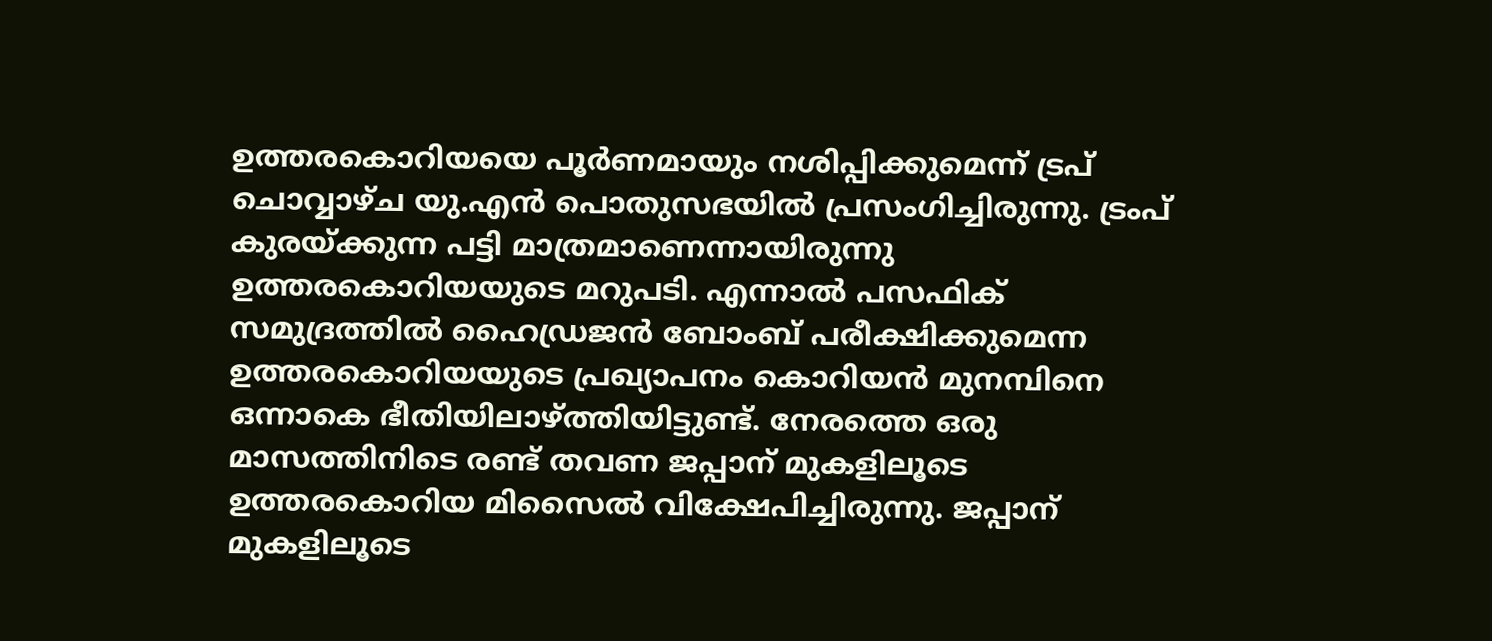ഉത്തരകൊറിയയെ പൂര്‍ണമായും നശിപ്പിക്കുമെന്ന് ട്രപ് ചൊവ്വാഴ്ച യു.എന്‍ പൊതുസഭയില്‍ പ്രസംഗിച്ചിരുന്നു. ട്രംപ് കുരയ്ക്കുന്ന പട്ടി മാത്രമാണെന്നായിരുന്നു ഉത്തരകൊറിയയുടെ മറുപടി. എന്നാല്‍ പസഫിക് സമുദ്രത്തില്‍ ഹൈഡ്രജന്‍ ബോംബ് പരീക്ഷിക്കുമെന്ന ഉത്തരകൊറിയയുടെ പ്രഖ്യാപനം കൊറിയന്‍ മുനമ്പിനെ ഒന്നാകെ ഭീതിയിലാഴ്ത്തിയിട്ടുണ്ട്. നേരത്തെ ഒരു മാസത്തിനിടെ രണ്ട് തവണ ജപ്പാന് മുകളിലൂടെ ഉത്തരകൊറിയ മിസൈല്‍ വിക്ഷേപിച്ചിരുന്നു. ജപ്പാന് മുകളിലൂടെ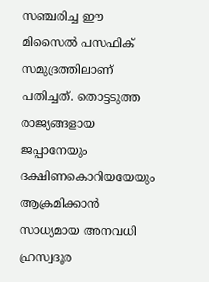സഞ്ചരിച്ച ഈ മിസൈല്‍ പസഫിക് സമുദ്രത്തിലാണ് പതിച്ചത്. തൊട്ടടുത്ത രാജ്യങ്ങളായ ജപ്പാനേയും ദക്ഷിണകൊറിയയേയും ആക്രമിക്കാന്‍ സാധ്യമായ അനവധി ഹ്രസ്വദൂര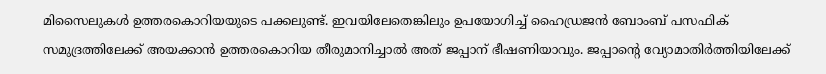മിസൈലുകള്‍ ഉത്തരകൊറിയയുടെ പക്കലുണ്ട്. ഇവയിലേതെങ്കിലും ഉപയോഗിച്ച് ഹൈഡ്രജന്‍ ബോംബ് പസഫിക് സമുദ്രത്തിലേക്ക് അയക്കാന്‍ ഉത്തരകൊറിയ തീരുമാനിച്ചാല്‍ അത് ജപ്പാന് ഭീഷണിയാവും. ജപ്പാന്റെ വ്യോമാതിര്‍ത്തിയിലേക്ക്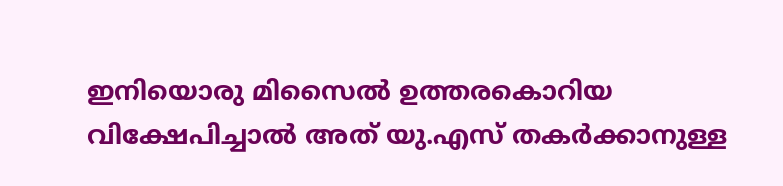ഇനിയൊരു മിസൈല്‍ ഉത്തരകൊറിയ വിക്ഷേപിച്ചാല്‍ അത് യു.എസ് തകര്‍ക്കാനുള്ള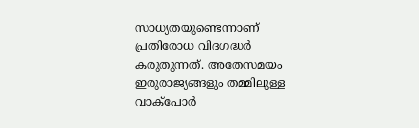സാധ്യതയുണ്ടെന്നാണ് പ്രതിരോധ വിദഗദ്ധര്‍ കരുതുന്നത്. അതേസമയം ഇരുരാജ്യങ്ങളും തമ്മിലുള്ള വാക്‌പോര്‍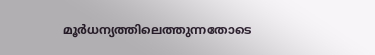മൂര്‍ധന്യത്തിലെത്തുന്നതോടെ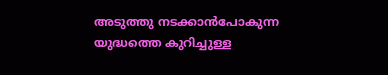അടുത്തു നടക്കാന്‍പോകുന്ന യുദ്ധത്തെ കുറിച്ചുള്ള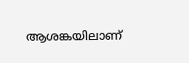ആശങ്കയിലാണ്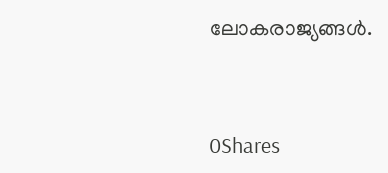ലോകരാജ്യങ്ങള്‍.



0Shares